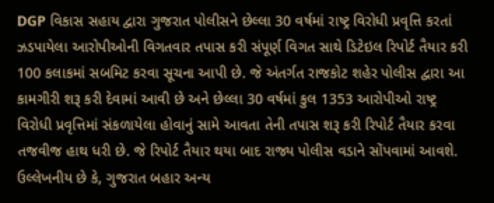DGP વિકાસ સહાય દ્વારા ગુજરાત પોલીસને છેલ્લા 30 વર્ષમાં રાષ્ટ્ર વિરોધી પ્રવૃત્તિ કરતાં ઝડપાયેલા આરોપીઓની વિગતવાર તપાસ કરી સંપૂર્ણ વિગત સાથે ડિટેઇલ રિપોર્ટ તૈયાર કરી 100 કલાકમાં સબમિટ કરવા સૂચના આપી છે. જે અંતર્ગત રાજકોટ શહેર પોલીસ દ્વારા આ કામગીરી શરૂ કરી દેવામાં આવી છે અને છેલ્લા 30 વર્ષમાં કુલ 1353 આરોપીઓ રાષ્ટ્ર વિરોધી પ્રવૃત્તિમાં સંકળાયેલા હોવાનું સામે આવતા તેની તપાસ શરૂ કરી રિપોર્ટ તૈયાર કરવા તજવીજ હાથ ધરી છે. જે રિપોર્ટ તૈયાર થયા બાદ રાજ્ય પોલીસ વડાને સોંપવામાં આવશે.
ઉલ્લેખનીય છે કે, ગુજરાત બહાર અન્ય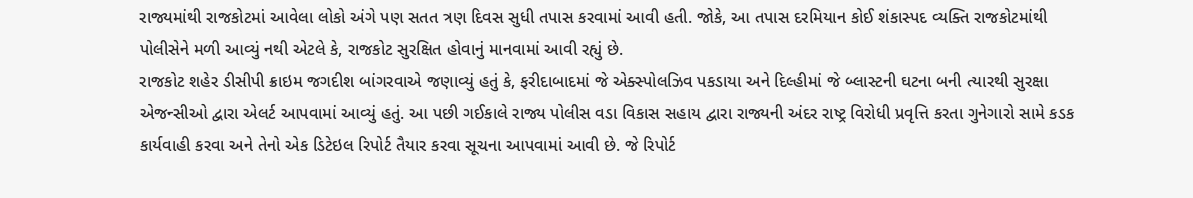રાજ્યમાંથી રાજકોટમાં આવેલા લોકો અંગે પણ સતત ત્રણ દિવસ સુધી તપાસ કરવામાં આવી હતી. જોકે, આ તપાસ દરમિયાન કોઈ શંકાસ્પદ વ્યક્તિ રાજકોટમાંથી પોલીસેને મળી આવ્યું નથી એટલે કે, રાજકોટ સુરક્ષિત હોવાનું માનવામાં આવી રહ્યું છે.
રાજકોટ શહેર ડીસીપી ક્રાઇમ જગદીશ બાંગરવાએ જણાવ્યું હતું કે, ફરીદાબાદમાં જે એક્સ્પોલઝિવ પકડાયા અને દિલ્હીમાં જે બ્લાસ્ટની ઘટના બની ત્યારથી સુરક્ષા એજન્સીઓ દ્વારા એલર્ટ આપવામાં આવ્યું હતું. આ પછી ગઈકાલે રાજ્ય પોલીસ વડા વિકાસ સહાય દ્વારા રાજ્યની અંદર રાષ્ટ્ર વિરોધી પ્રવૃત્તિ કરતા ગુનેગારો સામે કડક કાર્યવાહી કરવા અને તેનો એક ડિટેઇલ રિપોર્ટ તૈયાર કરવા સૂચના આપવામાં આવી છે. જે રિપોર્ટ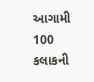આગામી 100 કલાકની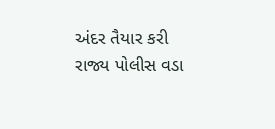અંદર તૈયાર કરી રાજ્ય પોલીસ વડા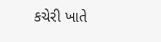કચેરી ખાતે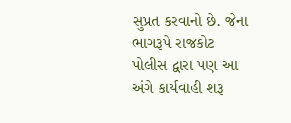સુપ્રત કરવાનો છે. જેના ભાગરૂપે રાજકોટ પોલીસ દ્વારા પણ આ અંગે કાર્યવાહી શરૂ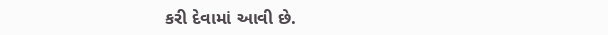કરી દેવામાં આવી છે.